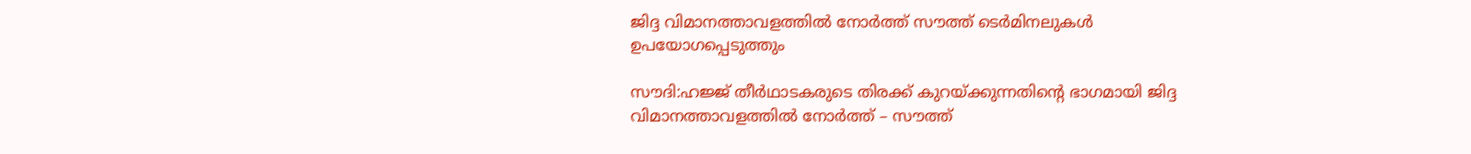ജിദ്ദ വിമാനത്താവളത്തില്‍ നോര്‍ത്ത് സൗത്ത് ടെര്‍മിനലുകള്‍ ഉപയോഗപ്പെടുത്തും

സൗദി:ഹജ്ജ് തീര്‍ഥാടകരുടെ തിരക്ക് കുറയ്ക്കുന്നതിന്റെ ഭാഗമായി ജിദ്ദ വിമാനത്താവളത്തില്‍ നോര്‍ത്ത് – സൗത്ത്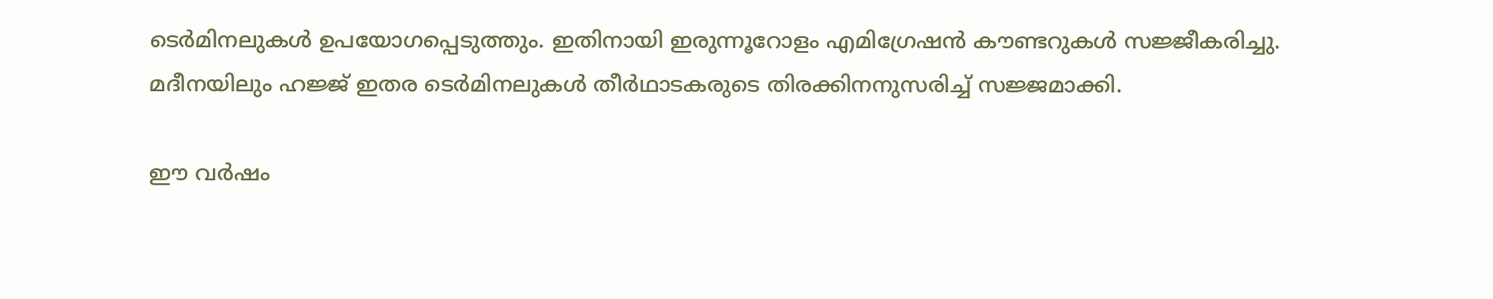ടെര്‍മിനലുകള്‍ ഉപയോഗപ്പെടുത്തും. ഇതിനായി ഇരുന്നൂറോളം എമിഗ്രേഷന്‍ കൗണ്ടറുകള്‍ സജ്ജീകരിച്ചു. മദീനയിലും ഹജ്ജ് ഇതര ടെര്‍മിനലുകള്‍ തീര്‍ഥാടകരുടെ തിരക്കിനനുസരിച്ച്‌ സജ്ജമാക്കി.

ഈ വര്‍ഷം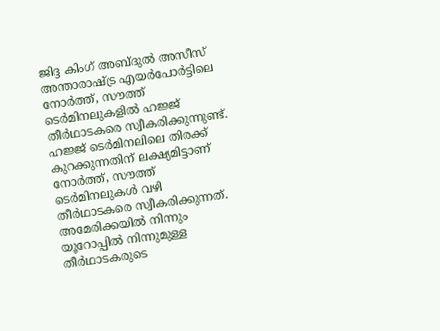ജിദ്ദ കിംഗ് അബ്ദുല്‍ അസീസ് അന്താരാഷ്ട്ര എയര്‍പോര്‍ട്ടിലെ നോര്‍ത്ത്, സൗത്ത് ടെര്‍മിനലുകളില്‍ ഹജ്ജ് തീര്‍ഥാടകരെ സ്വീകരിക്കുന്നുണ്ട്. ഹജ്ജ് ടെര്‍മിനലിലെ തിരക്ക് കുറക്കുന്നതിന് ലക്ഷ്യമിട്ടാണ് നോര്‍ത്ത്, സൗത്ത് ടെര്‍മിനലുകള്‍ വഴി തീര്‍ഥാടകരെ സ്വീകരിക്കുന്നത്. അമേരിക്കയില്‍ നിന്നും യൂറോപ്പില്‍ നിന്നുമുള്ള തീര്‍ഥാടകരുടെ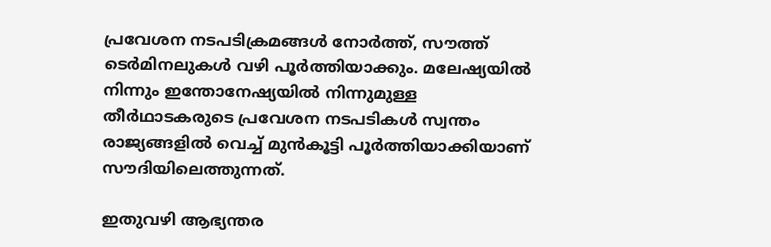പ്രവേശന നടപടിക്രമങ്ങള്‍ നോര്‍ത്ത്, സൗത്ത് ടെര്‍മിനലുകള്‍ വഴി പൂര്‍ത്തിയാക്കും. മലേഷ്യയില്‍ നിന്നും ഇന്തോനേഷ്യയില്‍ നിന്നുമുള്ള തീര്‍ഥാടകരുടെ പ്രവേശന നടപടികള്‍ സ്വന്തം രാജ്യങ്ങളില്‍ വെച്ച്‌ മുന്‍കൂട്ടി പൂര്‍ത്തിയാക്കിയാണ് സൗദിയിലെത്തുന്നത്.

ഇതുവഴി ആഭ്യന്തര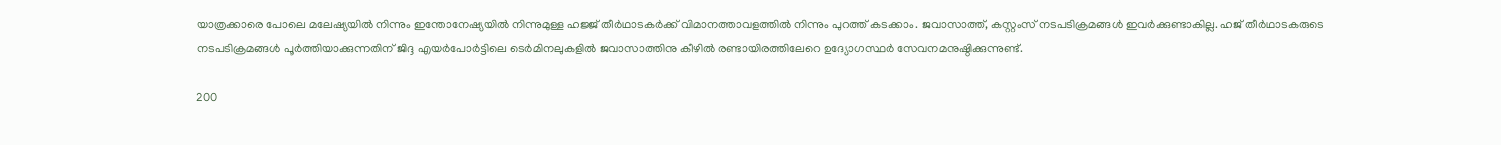യാത്രക്കാരെ പോലെ മലേഷ്യയില്‍ നിന്നും ഇന്തോനേഷ്യയില്‍ നിന്നുമുള്ള ഹജ്ജ് തീര്‍ഥാടകര്‍ക്ക് വിമാനത്താവളത്തില്‍ നിന്നും പുറത്ത് കടക്കാം. ജവാസാത്ത്, കസ്റ്റംസ് നടപടിക്രമങ്ങള്‍ ഇവര്‍ക്കുണ്ടാകില്ല. ഹജ് തീര്‍ഥാടകരുടെ നടപടിക്രമങ്ങള്‍ പൂര്‍ത്തിയാക്കുന്നതിന് ജിദ്ദ എയര്‍പോര്‍ട്ടിലെ ടെര്‍മിനലുകളില്‍ ജവാസാത്തിനു കീഴില്‍ രണ്ടായിരത്തിലേറെ ഉദ്യോഗസ്ഥര്‍ സേവനമനുഷ്ഠിക്കുന്നുണ്ട്.

200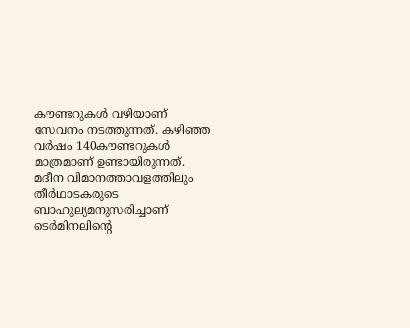കൗണ്ടറുകള്‍ വഴിയാണ് സേവനം നടത്തുന്നത്. കഴിഞ്ഞ വര്‍ഷം 140കൗണ്ടറുകള്‍ മാത്രമാണ് ഉണ്ടായിരുന്നത്. മദീന വിമാനത്താവളത്തിലും തീര്‍ഥാടകരുടെ ബാഹുല്യമനുസരിച്ചാണ് ടെര്‍മിനലിന്റെ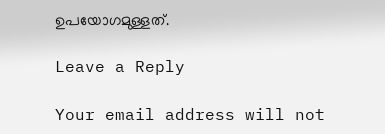ഉപയോഗമുള്ളത്.

Leave a Reply

Your email address will not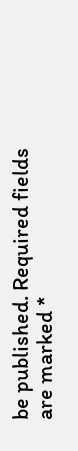be published. Required fields are marked *